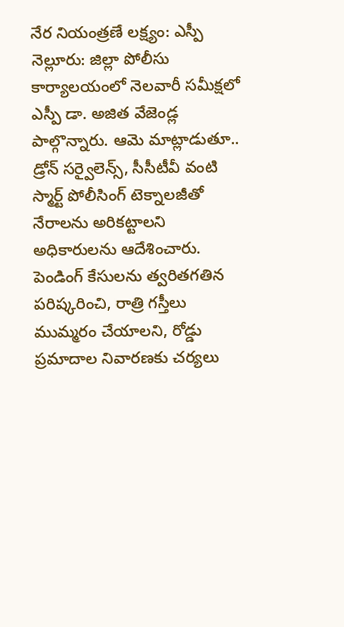నేర నియంత్రణే లక్ష్యం: ఎస్పీ
నెల్లూరు: జిల్లా పోలీసు కార్యాలయంలో నెలవారీ సమీక్షలో ఎస్పీ డా. అజిత వేజెండ్ల పాల్గొన్నారు. ఆమె మాట్లాడుతూ.. డ్రోన్ సర్వైలెన్స్, సీసీటీవీ వంటి స్మార్ట్ పోలీసింగ్ టెక్నాలజీతో నేరాలను అరికట్టాలని అధికారులను ఆదేశించారు. పెండింగ్ కేసులను త్వరితగతిన పరిష్కరించి, రాత్రి గస్తీలు ముమ్మరం చేయాలని, రోడ్డు ప్రమాదాల నివారణకు చర్యలు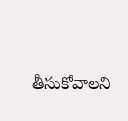తీసుకోవాలని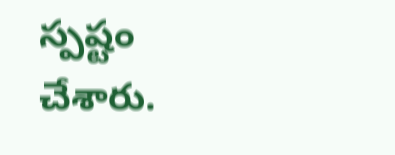స్పష్టం చేశారు.